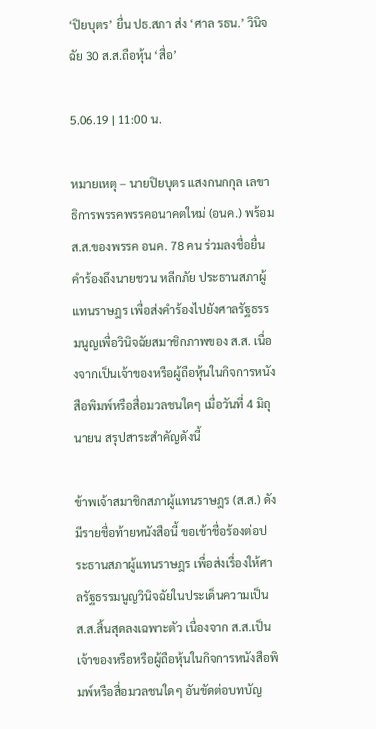‘ปิยบุตร’ ยื่น ปธ.สภา ส่ง ‘ศาล รธน.’ วินิจฉัย 30 ส.ส.ถือหุ้น ‘สื่อ’

5.06.19 | 11:00 น.

หมายเหตุ – นายปิยบุตร แสงกนกกุล เลขาธิการพรรคพรรคอนาคตใหม่ (อนค.) พร้อม ส.ส.ของพรรค อนค. 78 คน ร่วมลงชื่อยื่นคำร้องถึงนายชวน หลีกภัย ประธานสภาผู้แทนราษฎร เพื่อส่งคำร้องไปยังศาลรัฐธรรมนูญเพื่อวินิจฉัยสมาชิกภาพของ ส.ส. เนื่องจากเป็นเจ้าของหรือผู้ถือหุ้นในกิจการหนังสือพิมพ์หรือสื่อมวลชนใดๆ เมื่อวันที่ 4 มิถุนายน สรุปสาระสำคัญดังนี้

ข้าพเจ้าสมาชิกสภาผู้แทนราษฎร (ส.ส.) ดังมีรายชื่อท้ายหนังสือนี้ ขอเข้าชื่อร้องต่อประธานสภาผู้แทนราษฎร เพื่อส่งเรื่องให้ศาลรัฐธรรมนูญวินิจฉัยในประเด็นความเป็น ส.ส.สิ้นสุดลงเฉพาะตัว เนื่องจาก ส.ส.เป็นเจ้าของหรือหรือผู้ถือหุ้นในกิจการหนังสือพิมพ์หรือสื่อมวลชนใดๆ อันขัดต่อบทบัญ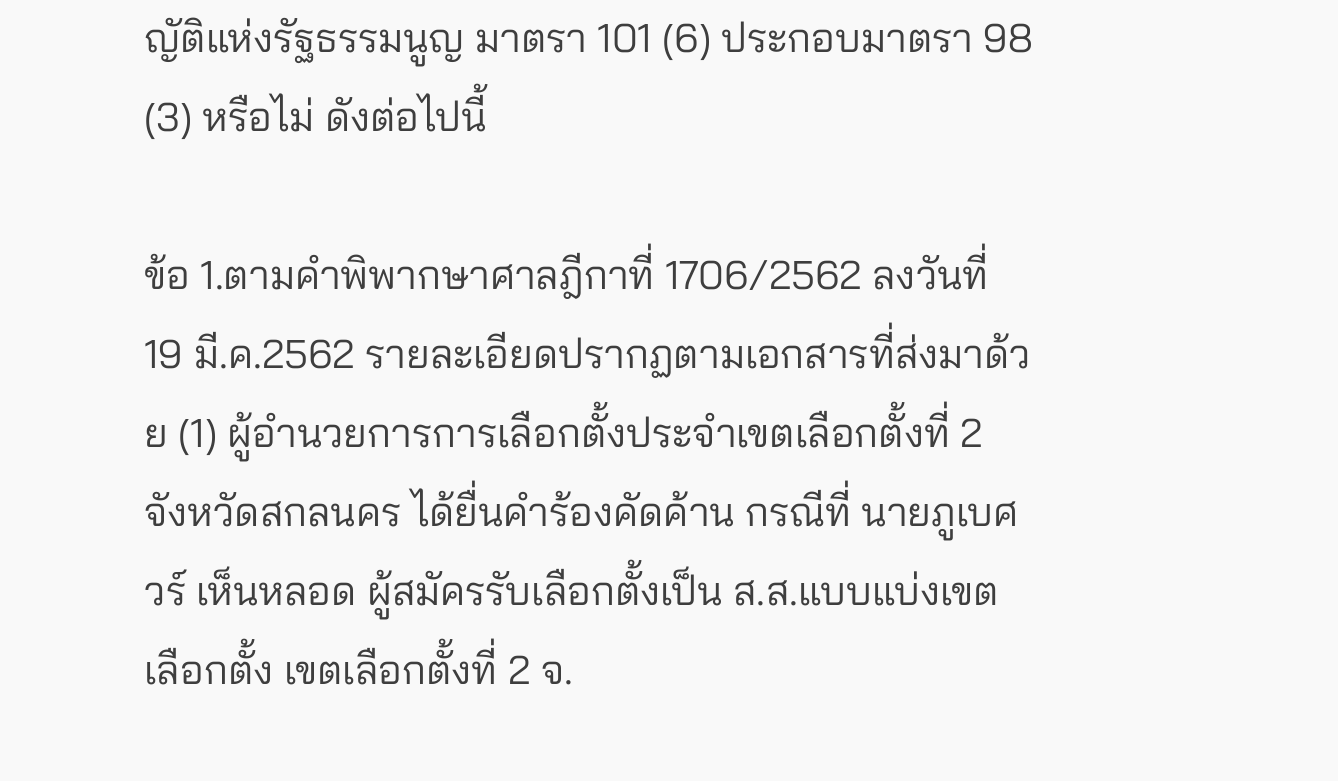ญัติแห่งรัฐธรรมนูญ มาตรา 101 (6) ประกอบมาตรา 98 (3) หรือไม่ ดังต่อไปนี้

ข้อ 1.ตามคำพิพากษาศาลฎีกาที่ 1706/2562 ลงวันที่ 19 มี.ค.2562 รายละเอียดปรากฏตามเอกสารที่ส่งมาด้วย (1) ผู้อำนวยการการเลือกตั้งประจำเขตเลือกตั้งที่ 2 จังหวัดสกลนคร ได้ยื่นคำร้องคัดค้าน กรณีที่ นายภูเบศวร์ เห็นหลอด ผู้สมัครรับเลือกตั้งเป็น ส.ส.แบบแบ่งเขตเลือกตั้ง เขตเลือกตั้งที่ 2 จ.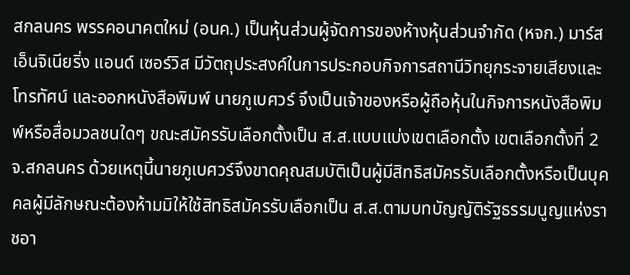สกลนคร พรรคอนาคตใหม่ (อนค.) เป็นหุ้นส่วนผู้จัดการของห้างหุ้นส่วนจำกัด (หจก.) มาร์ส เอ็นจิเนียริ่ง แอนด์ เซอร์วิส มีวัตถุประสงค์ในการประกอบกิจการสถานีวิทยุกระจายเสียงและโทรทัศน์ และออกหนังสือพิมพ์ นายภูเบศวร์ จึงเป็นเจ้าของหรือผู้ถือหุ้นในกิจการหนังสือพิมพ์หรือสื่อมวลชนใดๆ ขณะสมัครรับเลือกตั้งเป็น ส.ส.แบบแบ่งเขตเลือกตั้ง เขตเลือกตั้งที่ 2 จ.สกลนคร ด้วยเหตุนี้นายภูเบศวร์จึงขาดคุณสมบัติเป็นผู้มีสิทธิสมัครรับเลือกตั้งหรือเป็นบุคคลผู้มีลักษณะต้องห้ามมิให้ใช้สิทธิสมัครรับเลือกเป็น ส.ส.ตามบทบัญญัติรัฐธรรมนูญแห่งราชอา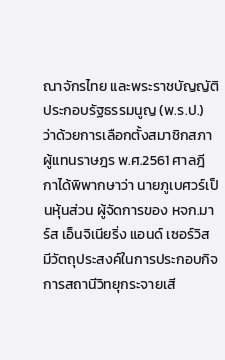ณาจักรไทย และพระราชบัญญัติประกอบรัฐธรรมนูญ (พ.ร.ป.) ว่าด้วยการเลือกตั้งสมาชิกสภาผู้แทนราษฎร พ.ศ.2561 ศาลฎีกาได้พิพากษาว่า นายภูเบศวร์เป็นหุ้นส่วน ผู้จัดการของ หจก.มาร์ส เอ็นจิเนียริ่ง แอนด์ เซอร์วิส มีวัตถุประสงค์ในการประกอบกิจการสถานีวิทยุกระจายเสี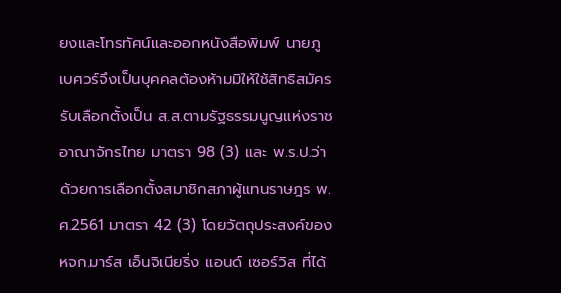ยงและโทรทัศน์และออกหนังสือพิมพ์ นายภูเบศวร์จึงเป็นบุคคลต้องห้ามมิให้ใช้สิทธิสมัครรับเลือกตั้งเป็น ส.ส.ตามรัฐธรรมนูญแห่งราชอาณาจักรไทย มาตรา 98 (3) และ พ.ร.ป.ว่าด้วยการเลือกตั้งสมาชิกสภาผู้แทนราษฎร พ.ศ.2561 มาตรา 42 (3) โดยวัตถุประสงค์ของ หจก.มาร์ส เอ็นจิเนียริ่ง แอนด์ เซอร์วิส ที่ได้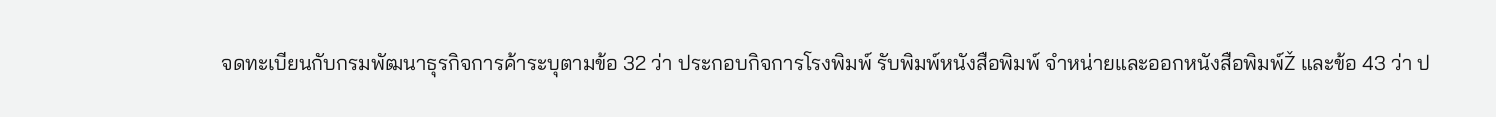จดทะเบียนกับกรมพัฒนาธุรกิจการค้าระบุตามข้อ 32 ว่า ประกอบกิจการโรงพิมพ์ รับพิมพ์หนังสือพิมพ์ จำหน่ายและออกหนังสือพิมพ์Ž และข้อ 43 ว่า ป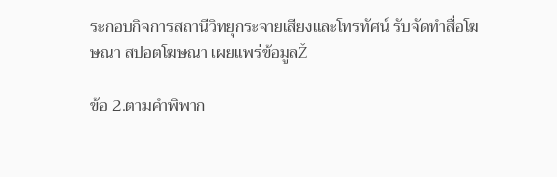ระกอบกิจการสถานีวิทยุกระจายเสียงและโทรทัศน์ รับจัดทำสื่อโฆษณา สปอตโฆษณา เผยแพร่ข้อมูลŽ

ข้อ 2.ตามคำพิพาก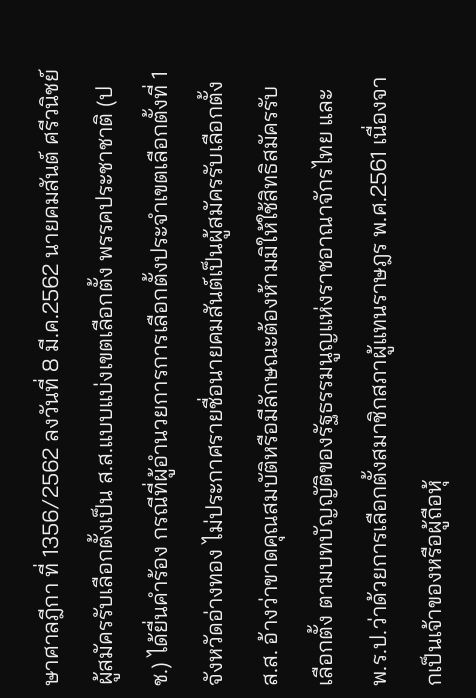ษาศาลฎีกา ที่ 1356/2562 ลงวันที่ 8 มี.ค.2562 นายคมสันต์ ศรีวนิชย์ ผู้สมัครรับเลือกตั้งเป็น ส.ส.แบบแบ่งเขตเลือกตั้ง พรรคประชาชาติ (ปช.) ได้ยื่นคำร้อง กรณีที่ผู้อำนวยการการเลือกตั้งประจำเขตเลือกตั้งที่ 1 จังหวัดอ่างทอง ไม่ประกาศรายชื่อนายคมสันต์เป็นผู้สมัครรับเลือกตั้ง ส.ส. อ้างว่าขาดคุณสมบัติหรือมีลักษณะต้องห้ามมิให้ใช้สิทธิสมัครรับเลือกตั้ง ตามบทบัญญัติของรัฐธรรมนูญแห่งราชอาณาจักรไทย และ พ.ร.ป.ว่าด้วยการเลือกตั้งสมาชิกสภาผู้แทนราษฎร พ.ศ.2561 เนื่องจากเป็นเจ้าของหรือผู้ถือหุ้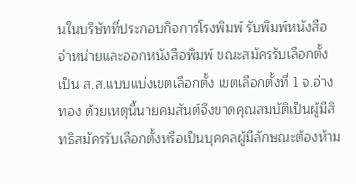นในบริษัทที่ประกอบกิจการโรงพิมพ์ รับพิมพ์หนังสือจำหน่ายและออกหนังสือพิมพ์ ขณะสมัครรับเลือกตั้งเป็น ส.ส.แบบแบ่งเขตเลือกตั้ง เขตเลือกตั้งที่ 1 จ.อ่างทอง ด้วยเหตุนี้นายคมสันต์จึงขาดคุณสมบัติเป็นผู้มีสิทธิสมัครรับเลือกตั้งหรือเป็นบุคคลผู้มีลักษณะต้องห้าม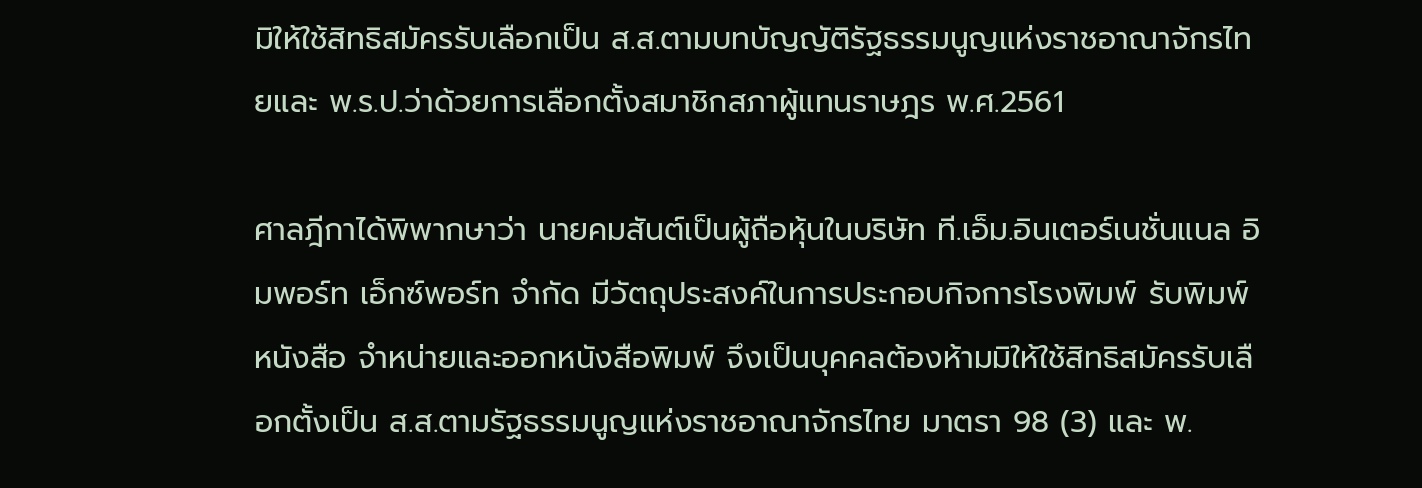มิให้ใช้สิทธิสมัครรับเลือกเป็น ส.ส.ตามบทบัญญัติรัฐธรรมนูญแห่งราชอาณาจักรไทยและ พ.ร.ป.ว่าด้วยการเลือกตั้งสมาชิกสภาผู้แทนราษฎร พ.ศ.2561

ศาลฎีกาได้พิพากษาว่า นายคมสันต์เป็นผู้ถือหุ้นในบริษัท ที.เอ็ม.อินเตอร์เนชั่นแนล อิมพอร์ท เอ็กซ์พอร์ท จำกัด มีวัตถุประสงค์ในการประกอบกิจการโรงพิมพ์ รับพิมพ์หนังสือ จำหน่ายและออกหนังสือพิมพ์ จึงเป็นบุคคลต้องห้ามมิให้ใช้สิทธิสมัครรับเลือกตั้งเป็น ส.ส.ตามรัฐธรรมนูญแห่งราชอาณาจักรไทย มาตรา 98 (3) และ พ.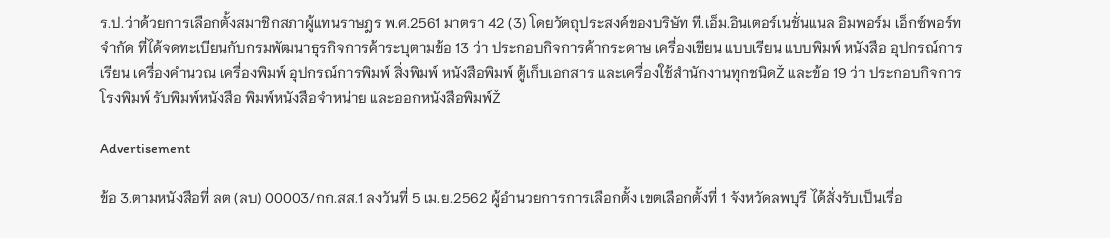ร.ป.ว่าด้วยการเลือกตั้งสมาชิกสภาผู้แทนราษฎร พ.ศ.2561 มาตรา 42 (3) โดยวัตถุประสงค์ของบริษัท ที.เอ็ม.อินเตอร์เนชั่นแนล อิมพอร์ม เอ็กซ์พอร์ท จำกัด ที่ได้จดทะเบียนกับกรมพัฒนาธุรกิจการค้าระบุตามข้อ 13 ว่า ประกอบกิจการค้ากระดาษ เครื่องเขียน แบบเรียน แบบพิมพ์ หนังสือ อุปกรณ์การเรียน เครื่องคำนวณ เครื่องพิมพ์ อุปกรณ์การพิมพ์ สิ่งพิมพ์ หนังสือพิมพ์ ตู้เก็บเอกสาร และเครื่องใช้สำนักงานทุกชนิดŽ และข้อ 19 ว่า ประกอบกิจการโรงพิมพ์ รับพิมพ์หนังสือ พิมพ์หนังสือจำหน่าย และออกหนังสือพิมพ์Ž

Advertisement

ข้อ 3.ตามหนังสือที่ ลต (ลบ) 00003/กก.สส.1 ลงวันที่ 5 เม.ย.2562 ผู้อำนวยการการเลือกตั้ง เขตเลือกตั้งที่ 1 จังหวัดลพบุรี ได้สั่งรับเป็นเรื่อ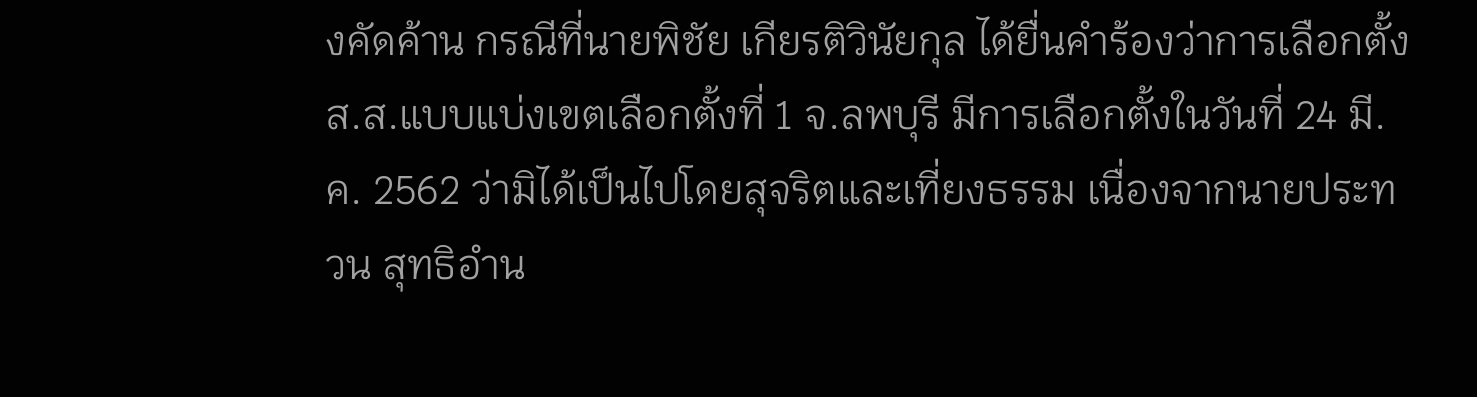งคัดค้าน กรณีที่นายพิชัย เกียรติวินัยกุล ได้ยื่นคำร้องว่าการเลือกตั้ง ส.ส.แบบแบ่งเขตเลือกตั้งที่ 1 จ.ลพบุรี มีการเลือกตั้งในวันที่ 24 มี.ค. 2562 ว่ามิได้เป็นไปโดยสุจริตและเที่ยงธรรม เนื่องจากนายประทวน สุทธิอำน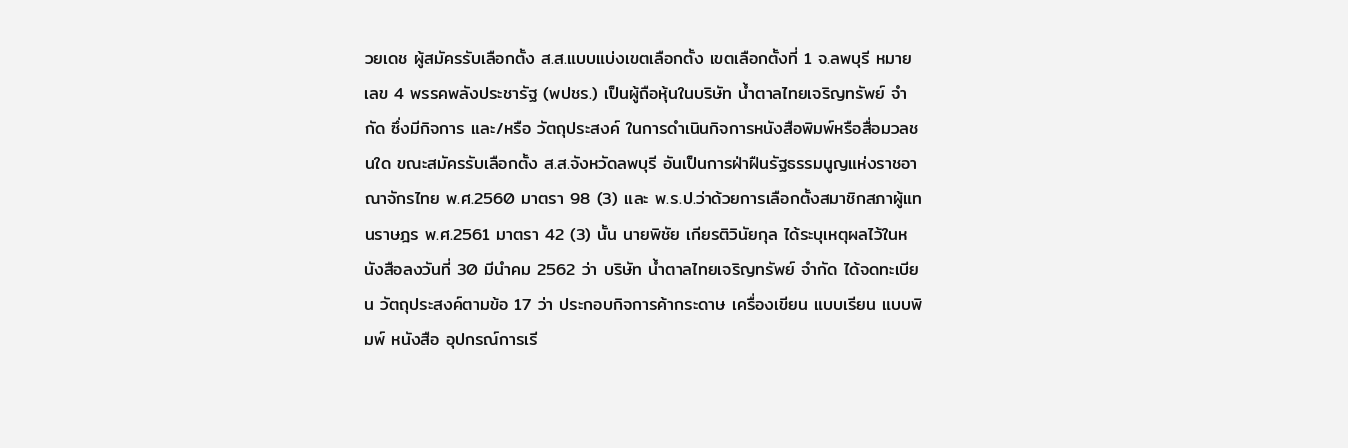วยเดช ผู้สมัครรับเลือกตั้ง ส.ส.แบบแบ่งเขตเลือกตั้ง เขตเลือกตั้งที่ 1 จ.ลพบุรี หมายเลข 4 พรรคพลังประชารัฐ (พปชร.) เป็นผู้ถือหุ้นในบริษัท น้ำตาลไทยเจริญทรัพย์ จำกัด ซึ่งมีกิจการ และ/หรือ วัตถุประสงค์ ในการดำเนินกิจการหนังสือพิมพ์หรือสื่อมวลชนใด ขณะสมัครรับเลือกตั้ง ส.ส.จังหวัดลพบุรี อันเป็นการฝ่าฝืนรัฐธรรมนูญแห่งราชอาณาจักรไทย พ.ศ.2560 มาตรา 98 (3) และ พ.ร.ป.ว่าด้วยการเลือกตั้งสมาชิกสภาผู้แทนราษฎร พ.ศ.2561 มาตรา 42 (3) นั้น นายพิชัย เกียรติวินัยกุล ได้ระบุเหตุผลไว้ในหนังสือลงวันที่ 30 มีนำคม 2562 ว่า บริษัท น้ำตาลไทยเจริญทรัพย์ จำกัด ได้จดทะเบียน วัตถุประสงค์ตามข้อ 17 ว่า ประกอบกิจการค้ากระดาษ เครื่องเขียน แบบเรียน แบบพิมพ์ หนังสือ อุปกรณ์การเรี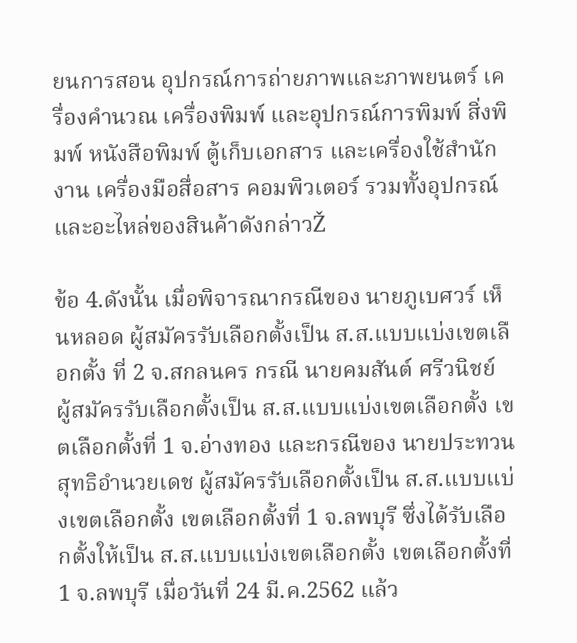ยนการสอน อุปกรณ์การถ่ายภาพและภาพยนตร์ เครื่องคำนวณ เครื่องพิมพ์ และอุปกรณ์การพิมพ์ สิ่งพิมพ์ หนังสือพิมพ์ ตู้เก็บเอกสาร และเครื่องใช้สำนักงาน เครื่องมือสื่อสาร คอมพิวเตอร์ รวมทั้งอุปกรณ์และอะไหล่ของสินค้าดังกล่าวŽ

ข้อ 4.ดังนั้น เมื่อพิจารณากรณีของ นายภูเบศวร์ เห็นหลอด ผู้สมัครรับเลือกตั้งเป็น ส.ส.แบบแบ่งเขตเลือกตั้ง ที่ 2 จ.สกลนคร กรณี นายคมสันต์ ศรีวนิชย์ ผู้สมัครรับเลือกตั้งเป็น ส.ส.แบบแบ่งเขตเลือกตั้ง เขตเลือกตั้งที่ 1 จ.อ่างทอง และกรณีของ นายประทวน สุทธิอำนวยเดช ผู้สมัครรับเลือกตั้งเป็น ส.ส.แบบแบ่งเขตเลือกตั้ง เขตเลือกตั้งที่ 1 จ.ลพบุรี ซึ่งได้รับเลือกตั้งให้เป็น ส.ส.แบบแบ่งเขตเลือกตั้ง เขตเลือกตั้งที่ 1 จ.ลพบุรี เมื่อวันที่ 24 มี.ค.2562 แล้ว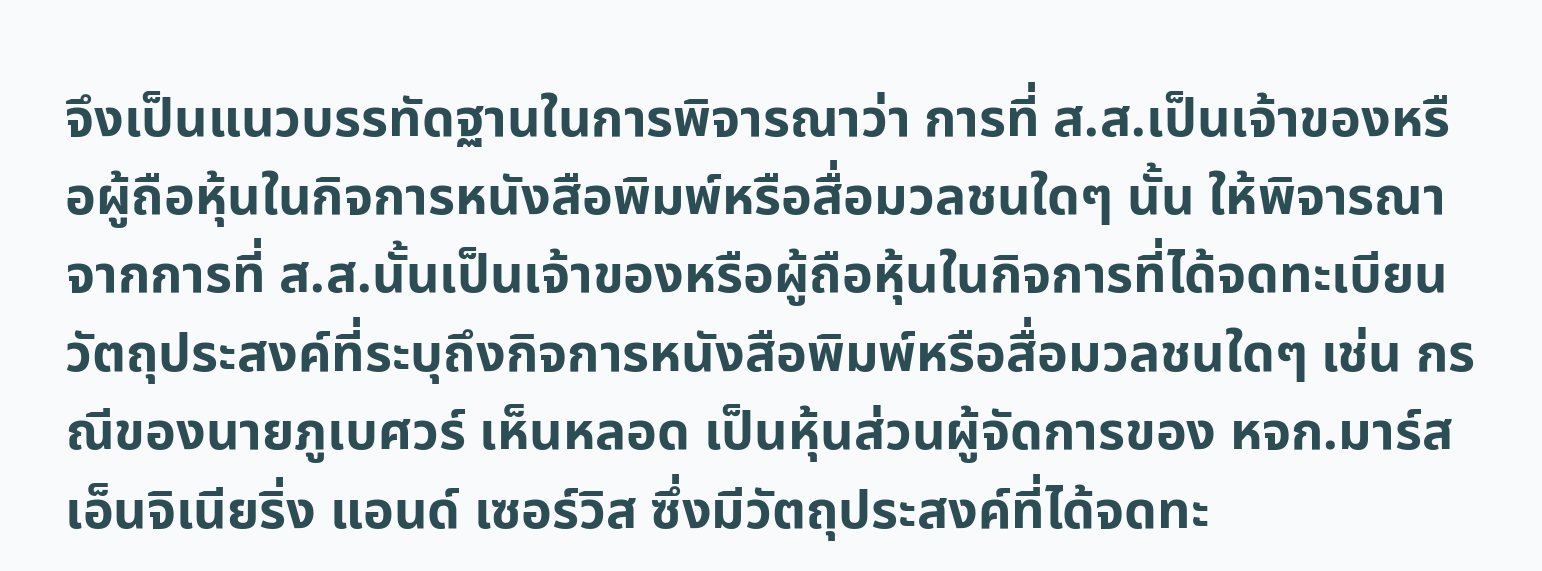จึงเป็นแนวบรรทัดฐานในการพิจารณาว่า การที่ ส.ส.เป็นเจ้าของหรือผู้ถือหุ้นในกิจการหนังสือพิมพ์หรือสื่อมวลชนใดๆ นั้น ให้พิจารณาจากการที่ ส.ส.นั้นเป็นเจ้าของหรือผู้ถือหุ้นในกิจการที่ได้จดทะเบียนวัตถุประสงค์ที่ระบุถึงกิจการหนังสือพิมพ์หรือสื่อมวลชนใดๆ เช่น กรณีของนายภูเบศวร์ เห็นหลอด เป็นหุ้นส่วนผู้จัดการของ หจก.มาร์ส เอ็นจิเนียริ่ง แอนด์ เซอร์วิส ซึ่งมีวัตถุประสงค์ที่ได้จดทะ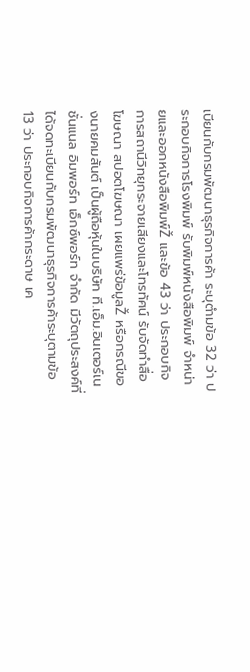เบียนกับกรมพัฒนาธุรกิจการค้า ระบุตำมข้อ 32 ว่า ประกอบกิจการโรงพิมพ์ รับพิมพ์หนังสือพิมพ์ จำหน่ายและออกหนังสือพิมพ์Ž และข้อ 43 ว่า ประกอบกิจการสถานีวิทยุกระจายเสียงและโทรทัศน์ รับจัดทำสื่อโฆษณา สปอตโฆษณา เผยแพร่ข้อมูลŽ หรือกรณีของนายคมสันต์ เป็นผู้ถือหุ้นในบริษัท ที.เอ็ม.อินเตอร์เนชั่นแนล อิมพอร์ท เอ็กซ์พอร์ท จำกัด มีวัตถุประสงค์ที่ได้จดทะเบียนกับกรมพัฒนาธุรกิจการค้าระบุตามข้อ 13 ว่า ประกอบกิจการค้ากระดาษ เค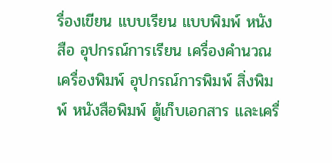รื่องเขียน แบบเรียน แบบพิมพ์ หนังสือ อุปกรณ์การเรียน เครื่องคำนวณ เครื่องพิมพ์ อุปกรณ์การพิมพ์ สิ่งพิมพ์ หนังสือพิมพ์ ตู้เก็บเอกสาร และเครื่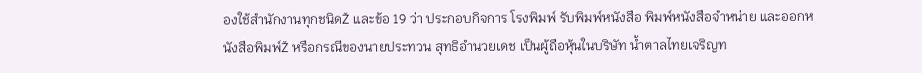องใช้สำนักงานทุกชนิดŽ และข้อ 19 ว่า ประกอบกิจการ โรงพิมพ์ รับพิมพ์หนังสือ พิมพ์หนังสือจำหน่าย และออกหนังสือพิมพ์Ž หรือกรณีของนายประทวน สุทธิอำนวยเดช เป็นผู้ถือหุ้นในบริษัท น้ำตาลไทยเจริญท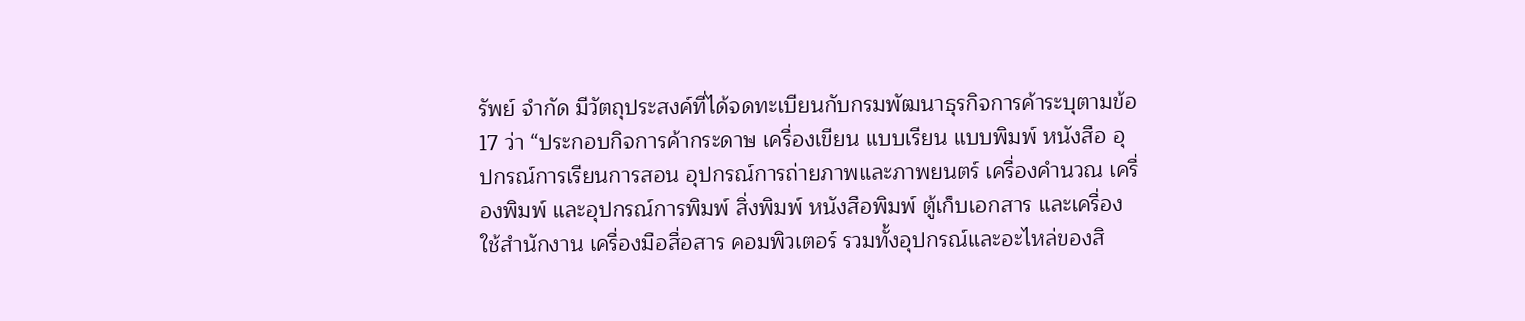รัพย์ จำกัด มีวัตถุประสงค์ที่ได้จดทะเบียนกับกรมพัฒนาธุรกิจการค้าระบุตามข้อ 17 ว่า “ประกอบกิจการค้ากระดาษ เครื่องเขียน แบบเรียน แบบพิมพ์ หนังสือ อุปกรณ์การเรียนการสอน อุปกรณ์การถ่ายภาพและภาพยนตร์ เครื่องคำนวณ เครื่องพิมพ์ และอุปกรณ์การพิมพ์ สิ่งพิมพ์ หนังสือพิมพ์ ตู้เก็บเอกสาร และเครื่องใช้สำนักงาน เครื่องมือสื่อสาร คอมพิวเตอร์ รวมทั้งอุปกรณ์และอะไหล่ของสิ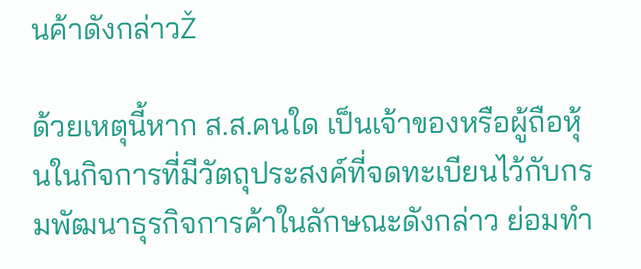นค้าดังกล่าวŽ

ด้วยเหตุนี้หาก ส.ส.คนใด เป็นเจ้าของหรือผู้ถือหุ้นในกิจการที่มีวัตถุประสงค์ที่จดทะเบียนไว้กับกรมพัฒนาธุรกิจการค้าในลักษณะดังกล่าว ย่อมทำ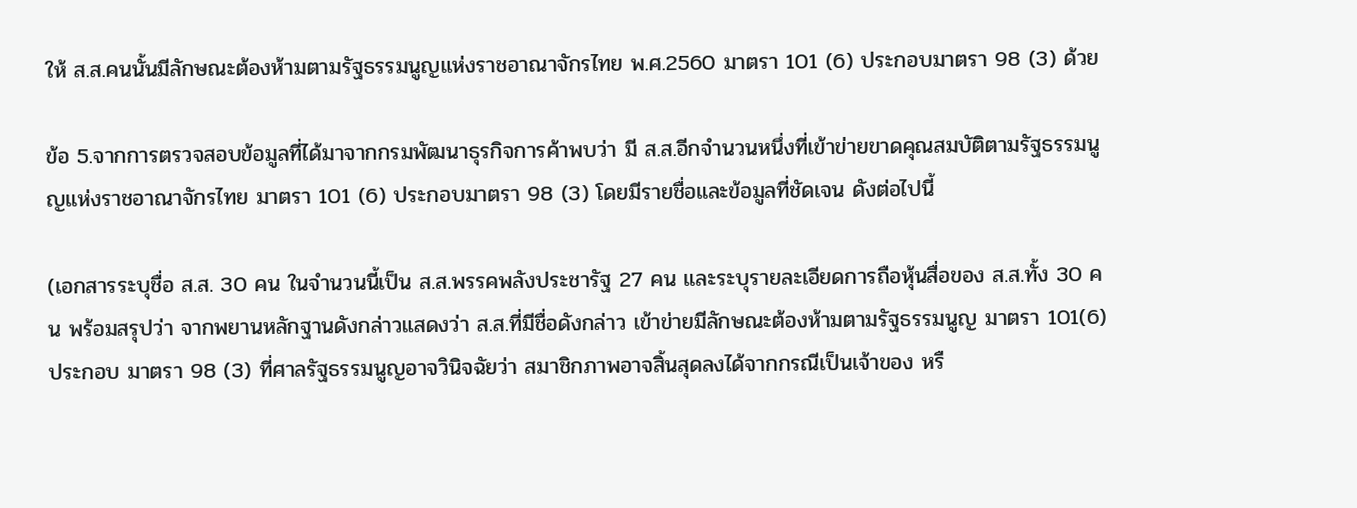ให้ ส.ส.คนนั้นมีลักษณะต้องห้ามตามรัฐธรรมนูญแห่งราชอาณาจักรไทย พ.ศ.2560 มาตรา 101 (6) ประกอบมาตรา 98 (3) ด้วย

ข้อ 5.จากการตรวจสอบข้อมูลที่ได้มาจากกรมพัฒนาธุรกิจการค้าพบว่า มี ส.ส.อีกจำนวนหนึ่งที่เข้าข่ายขาดคุณสมบัติตามรัฐธรรมนูญแห่งราชอาณาจักรไทย มาตรา 101 (6) ประกอบมาตรา 98 (3) โดยมีรายชื่อและข้อมูลที่ชัดเจน ดังต่อไปนี้

(เอกสารระบุชื่อ ส.ส. 30 คน ในจำนวนนี้เป็น ส.ส.พรรคพลังประชารัฐ 27 คน และระบุรายละเอียดการถือหุ้นสื่อของ ส.ส.ทั้ง 30 คน พร้อมสรุปว่า จากพยานหลักฐานดังกล่าวแสดงว่า ส.ส.ที่มีชื่อดังกล่าว เข้าข่ายมีลักษณะต้องห้ามตามรัฐธรรมนูญ มาตรา 101(6) ประกอบ มาตรา 98 (3) ที่ศาลรัฐธรรมนูญอาจวินิจฉัยว่า สมาชิกภาพอาจสิ้นสุดลงได้จากกรณีเป็นเจ้าของ หรื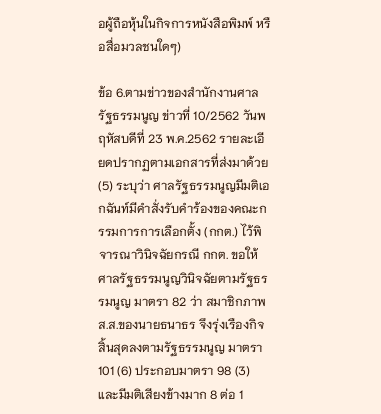อผู้ถือหุ้นในกิจการหนังสือพิมพ์ หรือสื่อมวลชนใดๆ)

ข้อ 6.ตามข่าวของสำนักงานศาลรัฐธรรมนูญ ข่าวที่ 10/2562 วันพฤหัสบดีที่ 23 พ.ค.2562 รายละเอียดปรากฏตามเอกสารที่ส่งมาด้วย (5) ระบุว่า ศาลรัฐธรรมนูญมีมติเอกฉันท์มีคำสั่งรับคำร้องของคณะกรรมการการเลือกตั้ง (กกต.) ไว้พิจารณาวินิจฉัยกรณี กกต. ขอให้ศาลรัฐธรรมนูญวินิจฉัยตามรัฐธรรมนูญ มาตรา 82 ว่า สมาชิกภาพ ส.ส.ของนายธนาธร จึงรุ่งเรืองกิจ สิ้นสุดลงตามรัฐธรรมนูญ มาตรา 101 (6) ประกอบมาตรา 98 (3) และมีมติเสียงข้างมาก 8 ต่อ 1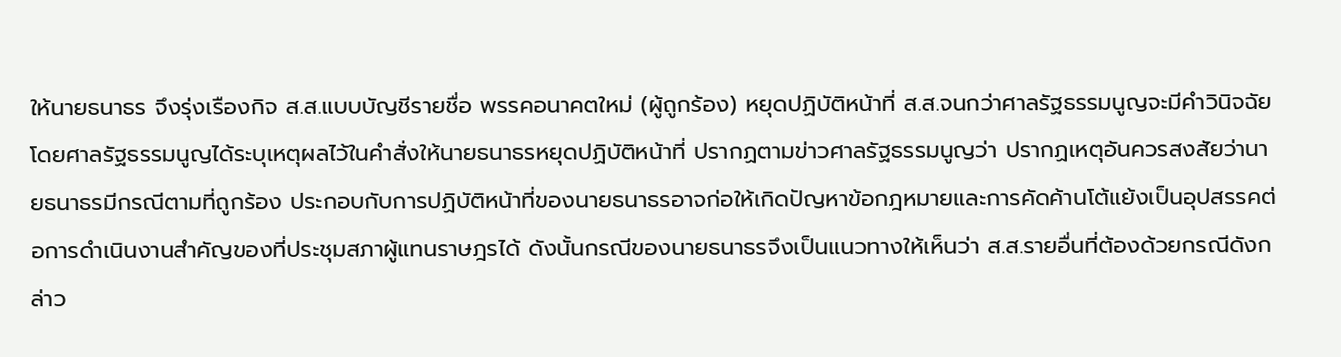ให้นายธนาธร จึงรุ่งเรืองกิจ ส.ส.แบบบัญชีรายชื่อ พรรคอนาคตใหม่ (ผู้ถูกร้อง) หยุดปฏิบัติหน้าที่ ส.ส.จนกว่าศาลรัฐธรรมนูญจะมีคำวินิจฉัย โดยศาลรัฐธรรมนูญได้ระบุเหตุผลไว้ในคำสั่งให้นายธนาธรหยุดปฏิบัติหน้าที่ ปรากฏตามข่าวศาลรัฐธรรมนูญว่า ปรากฏเหตุอันควรสงสัยว่านายธนาธรมีกรณีตามที่ถูกร้อง ประกอบกับการปฏิบัติหน้าที่ของนายธนาธรอาจก่อให้เกิดปัญหาข้อกฎหมายและการคัดค้านโต้แย้งเป็นอุปสรรคต่อการดำเนินงานสำคัญของที่ประชุมสภาผู้แทนราษฎรได้ ดังนั้นกรณีของนายธนาธรจึงเป็นแนวทางให้เห็นว่า ส.ส.รายอื่นที่ต้องด้วยกรณีดังกล่าว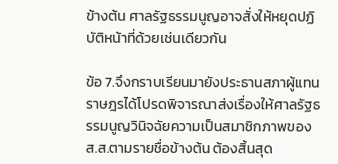ข้างต้น ศาลรัฐธรรมนูญอาจสั่งให้หยุดปฏิบัติหน้าที่ด้วยเช่นเดียวกัน

ข้อ 7.จึงกราบเรียนมายังประธานสภาผู้แทนราษฎรได้โปรดพิจารณาส่งเรื่องให้ศาลรัฐธรรมนูญวินิจฉัยความเป็นสมาชิกภาพของ ส.ส.ตามรายชื่อข้างต้น ต้องสิ้นสุด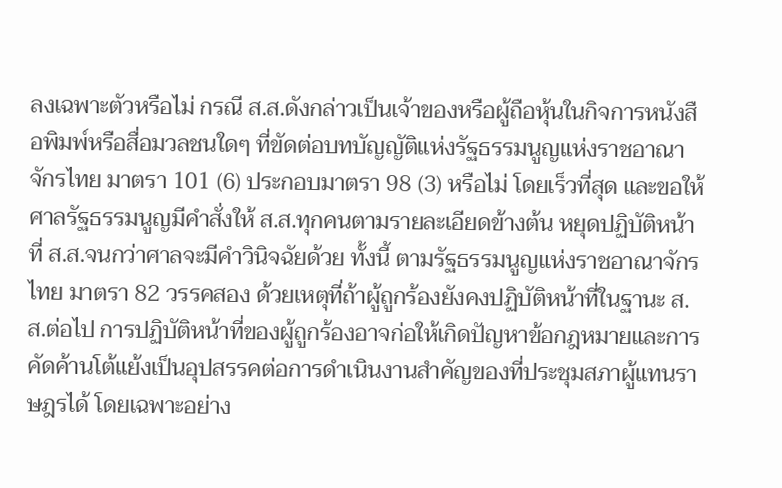ลงเฉพาะตัวหรือไม่ กรณี ส.ส.ดังกล่าวเป็นเจ้าของหรือผู้ถือหุ้นในกิจการหนังสือพิมพ์หรือสื่อมวลชนใดๆ ที่ขัดต่อบทบัญญัติแห่งรัฐธรรมนูญแห่งราชอาณาจักรไทย มาตรา 101 (6) ประกอบมาตรา 98 (3) หรือไม่ โดยเร็วที่สุด และขอให้ศาลรัฐธรรมนูญมีคำสั่งให้ ส.ส.ทุกคนตามรายละเอียดข้างต้น หยุดปฏิบัติหน้าที่ ส.ส.จนกว่าศาลจะมีคำวินิจฉัยด้วย ทั้งนี้ ตามรัฐธรรมนูญแห่งราชอาณาจักรไทย มาตรา 82 วรรคสอง ด้วยเหตุที่ถ้าผู้ถูกร้องยังคงปฏิบัติหน้าที่ในฐานะ ส.ส.ต่อไป การปฏิบัติหน้าที่ของผู้ถูกร้องอาจก่อให้เกิดปัญหาข้อกฎหมายและการคัดค้านโต้แย้งเป็นอุปสรรคต่อการดำเนินงานสำคัญของที่ประชุมสภาผู้แทนราษฎรได้ โดยเฉพาะอย่าง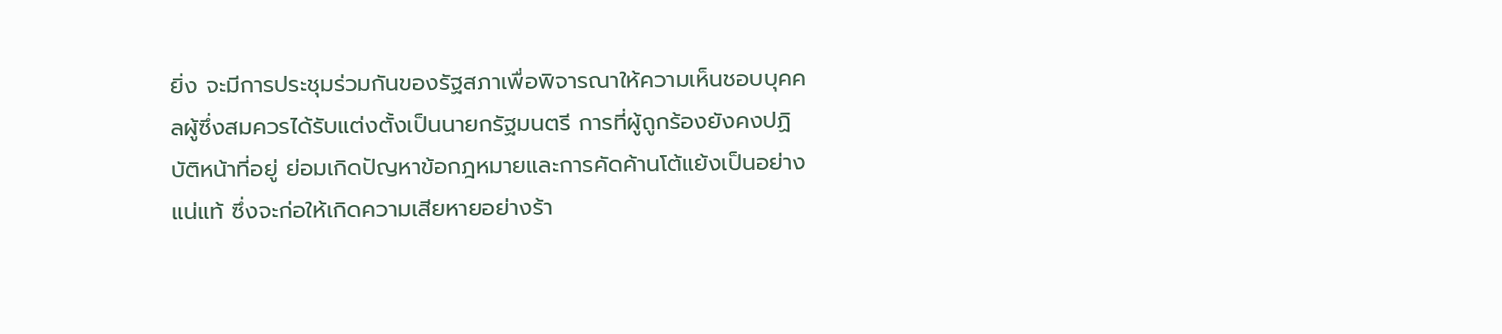ยิ่ง จะมีการประชุมร่วมกันของรัฐสภาเพื่อพิจารณาให้ความเห็นชอบบุคคลผู้ซึ่งสมควรได้รับแต่งตั้งเป็นนายกรัฐมนตรี การที่ผู้ถูกร้องยังคงปฏิบัติหน้าที่อยู่ ย่อมเกิดปัญหาข้อกฎหมายและการคัดค้านโต้แย้งเป็นอย่างแน่แท้ ซึ่งจะก่อให้เกิดความเสียหายอย่างร้า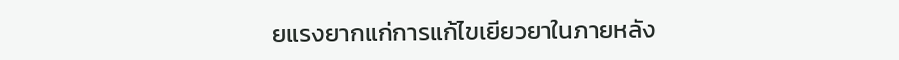ยแรงยากแก่การแก้ไขเยียวยาในภายหลัง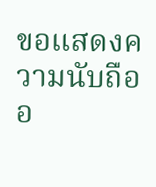ขอแสดงความนับถืออ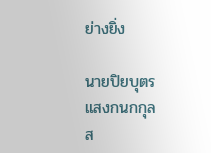ย่างยิ่ง

นายปิยบุตร แสงกนกกุล
ส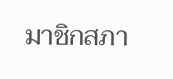มาชิกสภา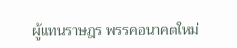ผู้แทนราษฎร พรรคอนาคตใหม่